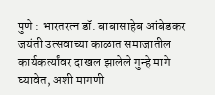पुणे : भारतरत्न डॉ. बाबासाहेब आंबेडकर जयंती उत्सवाच्या काळात समाजातील कार्यकर्त्यांवर दाखल झालेले गुन्हे मागे घ्यावेत, अशी मागणी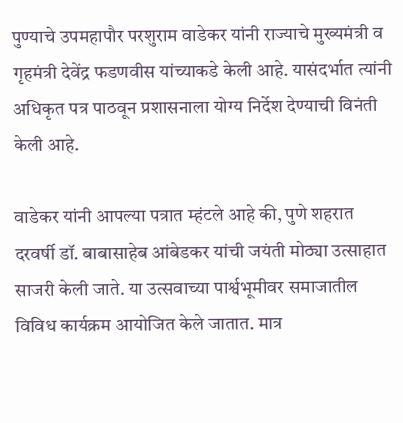पुण्याचे उपमहापौर परशुराम वाडेकर यांनी राज्याचे मुख्यमंत्री व गृहमंत्री देवेंद्र फडणवीस यांच्याकडे केली आहे. यासंदर्भात त्यांनी अधिकृत पत्र पाठवून प्रशासनाला योग्य निर्देश देण्याची विनंती केली आहे.

वाडेकर यांनी आपल्या पत्रात म्हंटले आहे की, पुणे शहरात दरवर्षी डॉ. बाबासाहेब आंबेडकर यांची जयंती मोठ्या उत्साहात साजरी केली जाते. या उत्सवाच्या पार्श्वभूमीवर समाजातील विविध कार्यक्रम आयोजित केले जातात. मात्र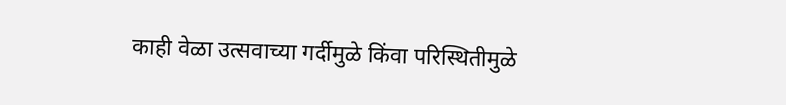काही वेळा उत्सवाच्या गर्दीमुळे किंवा परिस्थितीमुळे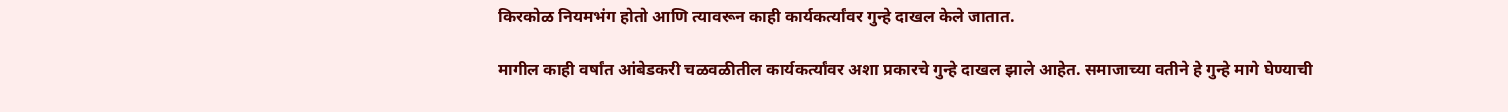किरकोळ नियमभंग होतो आणि त्यावरून काही कार्यकर्त्यांवर गुन्हे दाखल केले जातात.

मागील काही वर्षांत आंबेडकरी चळवळीतील कार्यकर्त्यांवर अशा प्रकारचे गुन्हे दाखल झाले आहेत. समाजाच्या वतीने हे गुन्हे मागे घेण्याची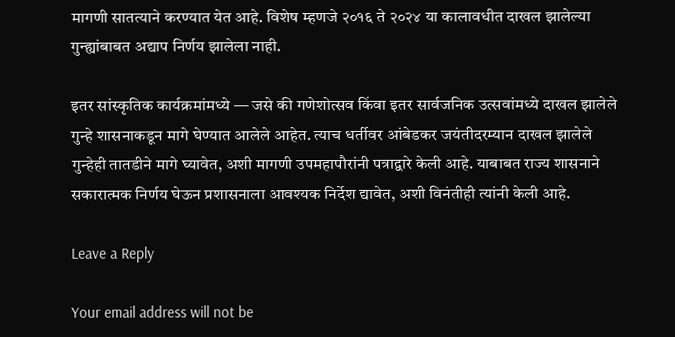मागणी सातत्याने करण्यात येत आहे. विशेष म्हणजे २०१६ ते २०२४ या कालावधीत दाखल झालेल्या गुन्ह्यांबाबत अद्याप निर्णय झालेला नाही.

इतर सांस्कृतिक कार्यक्रमांमध्ये — जसे की गणेशोत्सव किंवा इतर सार्वजनिक उत्सवांमध्ये दाखल झालेले गुन्हे शासनाकडून मागे घेण्यात आलेले आहेत. त्याच धर्तीवर आंबेडकर जयंतीदरम्यान दाखल झालेले गुन्हेही तातडीने मागे घ्यावेत, अशी मागणी उपमहापौरांनी पत्राद्वारे केली आहे. याबाबत राज्य शासनाने सकारात्मक निर्णय घेऊन प्रशासनाला आवश्यक निर्देश द्यावेत, अशी विनंतीही त्यांनी केली आहे.

Leave a Reply

Your email address will not be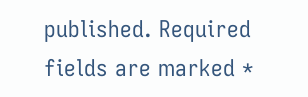published. Required fields are marked *